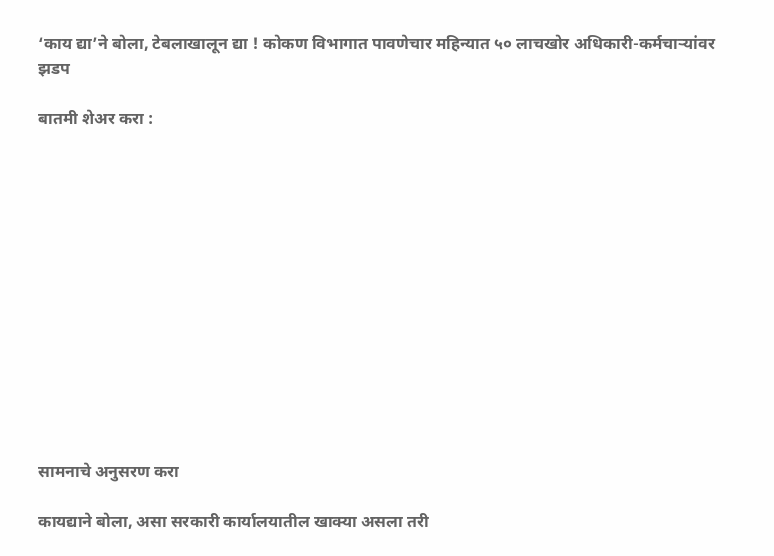‘काय द्या’ने बोला, टेबलाखालून द्या ! कोकण विभागात पावणेचार महिन्यात ५० लाचखोर अधिकारी-कर्मचाऱ्यांवर झडप

बातमी शेअर करा :













सामनाचे अनुसरण करा

कायद्याने बोला, असा सरकारी कार्यालयातील खाक्या असला तरी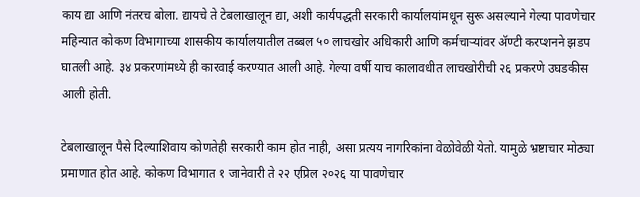काय द्या आणि नंतरच बोला. द्यायचे ते टेबलाखालून द्या, अशी कार्यपद्धती सरकारी कार्यालयांमधून सुरू असल्याने गेल्या पावणेचार महिन्यात कोकण विभागाच्या शासकीय कार्यालयातील तब्बल ५० लाचखोर अधिकारी आणि कर्मचाऱ्यांवर ॲण्टी करप्शनने झडप घातली आहे. ३४ प्रकरणांमध्ये ही कारवाई करण्यात आली आहे. गेल्या वर्षी याच कालावधीत लाचखोरीची २६ प्रकरणे उघडकीस आली होती.

टेबलाखालून पैसे दिल्याशिवाय कोणतेही सरकारी काम होत नाही, असा प्रत्यय नागरिकांना वेळोवेळी येतो. यामुळे भ्रष्टाचार मोठ्या प्रमाणात होत आहे. कोकण विभागात १ जानेवारी ते २२ एप्रिल २०२६ या पावणेचार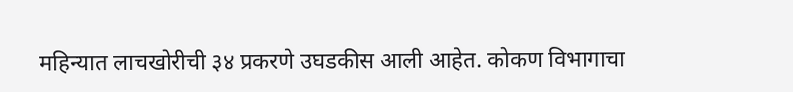महिन्यात लाचखोरीची ३४ प्रकरणे उघडकीस आली आहेत. कोकण विभागाचा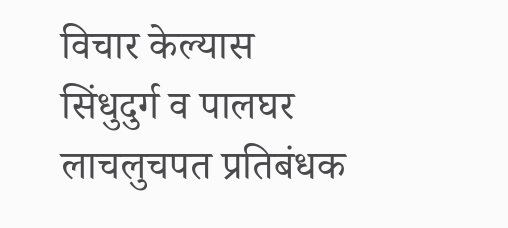विचार केल्यास सिंधुदुर्ग व पालघर लाचलुचपत प्रतिबंधक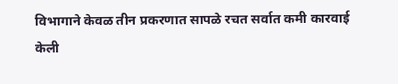विभागाने केवळ तीन प्रकरणात सापळे रचत सर्वात कमी कारवाई केली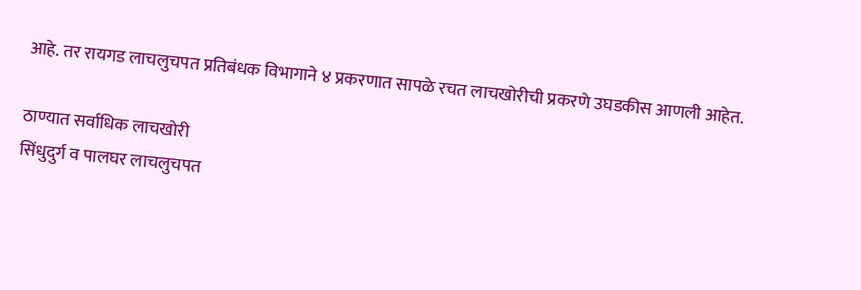आहे. तर रायगड लाचलुचपत प्रतिबंधक विभागाने ४ प्रकरणात सापळे रचत लाचखोरीची प्रकरणे उघडकीस आणली आहेत.

ठाण्यात सर्वाधिक लाचखोरी
सिंधुदुर्ग व पालघर लाचलुचपत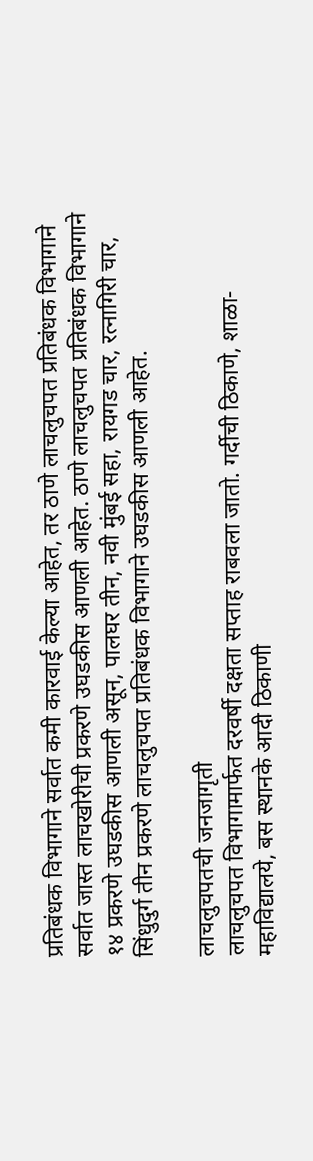प्रतिबंधक विभागाने सर्वात कमी कारवाई केल्या आहेत, तर ठाणे लाचलुचपत प्रतिबंधक विभागाने सर्वात जास्त लाचखोरीची प्रकरणे उघडकीस आणली आहेत. ठाणे लाचलुचपत प्रतिबंधक विभागाने १४ प्रकरणे उघडकीस आणली असून, पालघर तीन, नवी मुंबई सहा, रायगड चार, रत्नागिरी चार, सिंधुदुर्ग तीन प्रकरणे लाचलुचपत प्रतिबंधक विभागाने उघडकीस आणली आहेत.

लाचलुचपतची जनजागृती
लाचलुचपत विभागामार्फत दरवर्षी दक्षता सप्ताह राबवला जातो. गर्दीची ठिकाणे, शाळा-महाविद्यालये, बस स्थानके आदी ठिकाणी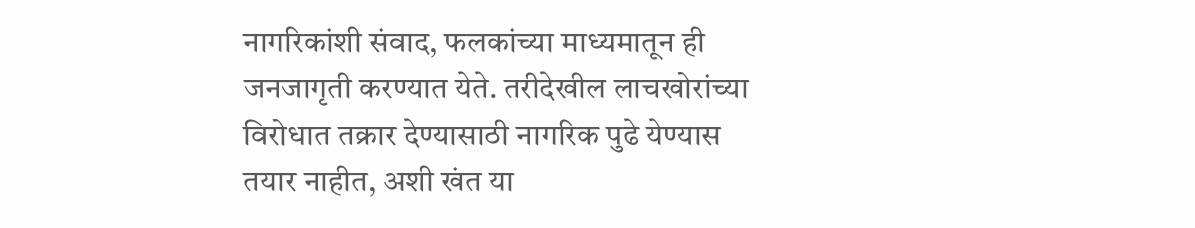नागरिकांशी संवाद, फलकांच्या माध्यमातून ही जनजागृती करण्यात येते. तरीदेखील लाचखोरांच्या विरोधात तक्रार देण्यासाठी नागरिक पुढे येण्यास तयार नाहीत, अशी खंत या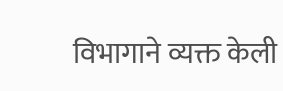विभागाने व्यक्त केली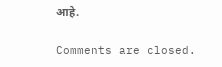आहे.

Comments are closed.